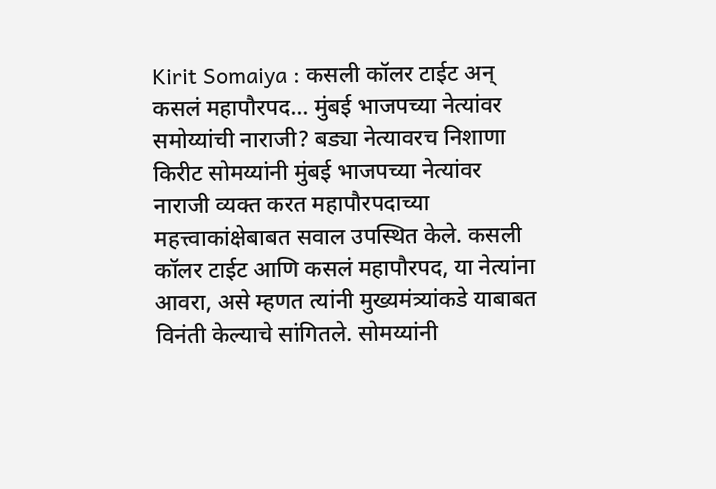Kirit Somaiya : कसली कॉलर टाईट अन् कसलं महापौरपद… मुंबई भाजपच्या नेत्यांवर समोय्यांची नाराजी? बड्या नेत्यावरच निशाणा
किरीट सोमय्यांनी मुंबई भाजपच्या नेत्यांवर नाराजी व्यक्त करत महापौरपदाच्या महत्त्वाकांक्षेबाबत सवाल उपस्थित केले. कसली कॉलर टाईट आणि कसलं महापौरपद, या नेत्यांना आवरा, असे म्हणत त्यांनी मुख्यमंत्र्यांकडे याबाबत विनंती केल्याचे सांगितले. सोमय्यांनी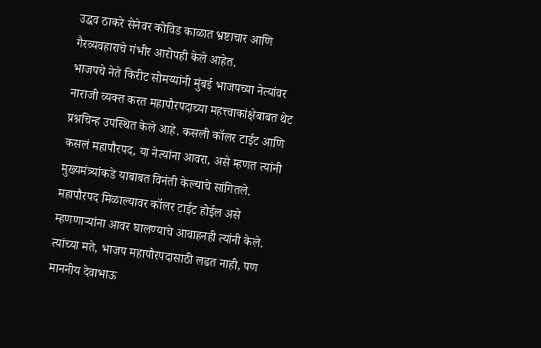उद्धव ठाकरे सेनेवर कोविड काळात भ्रष्टाचार आणि गैरव्यवहाराचे गंभीर आरोपही केले आहेत.
भाजपचे नेते किरीट सोमय्यांनी मुंबई भाजपच्या नेत्यांवर नाराजी व्यक्त करत महापौरपदाच्या महत्त्वाकांक्षेबाबत थेट प्रश्नचिन्ह उपस्थित केले आहे. कसली कॉलर टाईट आणि कसलं महापौरपद, या नेत्यांना आवरा, असे म्हणत त्यांनी मुख्यमंत्र्यांकडे याबाबत विनंती केल्याचे सांगितले. महापौरपद मिळाल्यावर कॉलर टाईट होईल असे म्हणणाऱ्यांना आवर घालण्याचे आवाहनही त्यांनी केले. त्यांच्या मते, भाजप महापौरपदासाठी लढत नाही, पण माननीय देवाभाऊ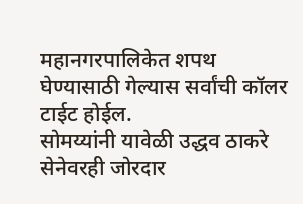महानगरपालिकेत शपथ घेण्यासाठी गेल्यास सर्वांची कॉलर टाईट होईल.
सोमय्यांनी यावेळी उद्धव ठाकरे सेनेवरही जोरदार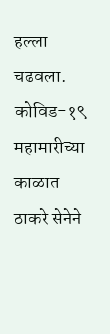हल्ला चढवला. कोविड-१९ महामारीच्या काळात ठाकरे सेनेने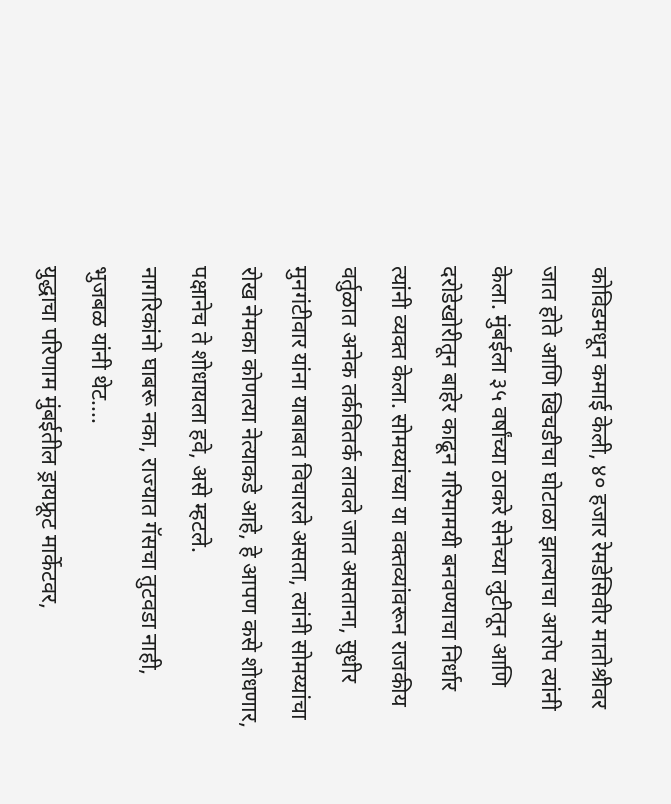कोविडमधून कमाई केली, ४० हजार रेमडेसिवीर मातोश्रीवर जात होते आणि खिचडीचा घोटाळा झाल्याचा आरोप त्यांनी केला. मुंबईला ३५ वर्षांच्या ठाकरे सेनेच्या लुटीतून आणि दरोडेखोरीतून बाहेर काढून गरिमामयी बनवण्याचा निर्धार त्यांनी व्यक्त केला. सोमय्यांच्या या वक्तव्यांवरून राजकीय वर्तुळात अनेक तर्कवितर्क लावले जात असताना, सुधीर मुनगंटीवार यांना याबाबत विचारले असता, त्यांनी सोमय्यांचा रोख नेमका कोणत्या नेत्याकडे आहे, हे आपण कसे शोधणार, पक्षानेच ते शोधायला हवे, असे म्हटले.
नागरिकांनो घाबरू नका, राज्यात गॅसचा तुटवडा नाही, भुजबळ यांनी थेट....
युद्धाचा परिणाम मुंबईतील ड्रायफ्रूट मार्केटवर,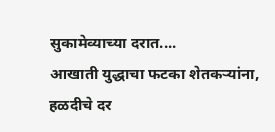सुकामेव्याच्या दरात....
आखाती युद्धाचा फटका शेतकऱ्यांना, हळदीचे दर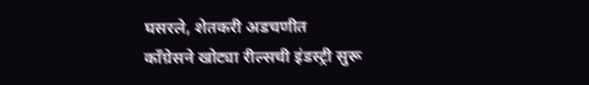घसरले, शेतकरी अडचणीत
काँग्रेसने खोट्या रील्सची इंडस्ट्री सुरू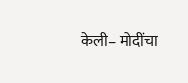केली– मोदींचा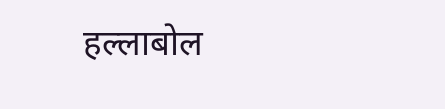हल्लाबोल